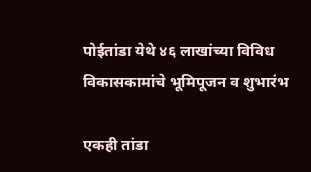पोईतांडा येथे ४६ लाखांच्या विविध विकासकामांचे भूमिपूजन व शुभारंभ

एकही तांडा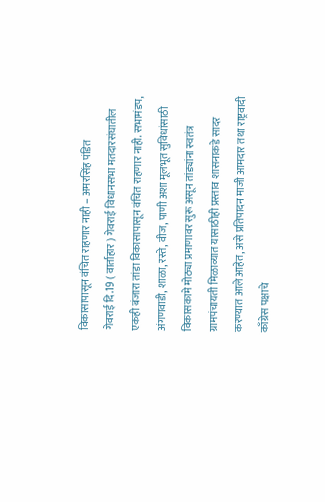विकासापासून वंचित राहणार नाही – अमरसिंह पंडित
गेवराई दि.19 ( वार्ताहार ) गेवराई विधानसभा मतदारसंघातील एकही बंजारा तांडा विकासापासून वंचित राहणार नाही. सभामंडप, अंगणवाडी, शाळा, रस्ते, वीज, पाणी अशा मूलभूत सुविधांसाठी विकासकामे मोठ्या प्रमाणावर सुरू असून तांड्यांना स्वतंत्र ग्रामपंचायती मिळाव्यात यासाठीही प्रस्ताव शासनाकडे सादर करण्यात आले आहेत, असे प्रतिपादन माजी आमदार तथा राष्ट्रवादी काँग्रेस पक्षाचे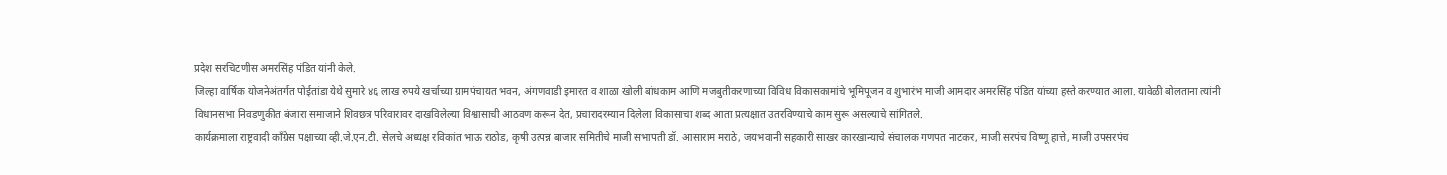प्रदेश सरचिटणीस अमरसिंह पंडित यांनी केले.
जिल्हा वार्षिक योजनेअंतर्गत पोईतांडा येथे सुमारे ४६ लाख रुपये खर्चाच्या ग्रामपंचायत भवन, अंगणवाडी इमारत व शाळा खोली बांधकाम आणि मजबुतीकरणाच्या विविध विकासकामांचे भूमिपूजन व शुभारंभ माजी आमदार अमरसिंह पंडित यांच्या हस्ते करण्यात आला. यावेळी बोलताना त्यांनी विधानसभा निवडणुकीत बंजारा समाजाने शिवछत्र परिवारावर दाखविलेल्या विश्वासाची आठवण करून देत, प्रचारादरम्यान दिलेला विकासाचा शब्द आता प्रत्यक्षात उतरविण्याचे काम सुरू असल्याचे सांगितले.
कार्यक्रमाला राष्ट्रवादी काँग्रेस पक्षाच्या व्ही.जे.एन.टी. सेलचे अध्यक्ष रविकांत भाऊ राठोड, कृषी उत्पन्न बाजार समितीचे माजी सभापती डॉ. आसाराम मराठे, जयभवानी सहकारी साखर कारखान्याचे संचालक गणपत नाटकर, माजी सरपंच विष्णू हात्ते, माजी उपसरपंच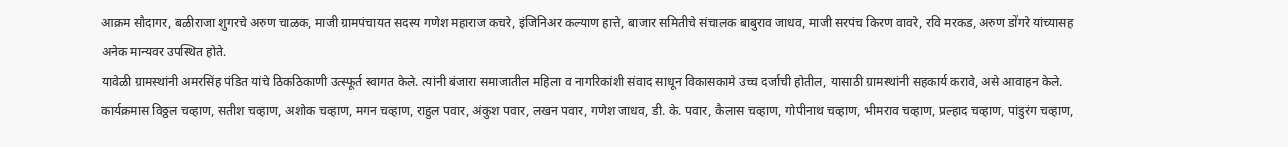आक्रम सौदागर, बळीराजा शुगरचे अरुण चाळक, माजी ग्रामपंचायत सदस्य गणेश महाराज कचरे, इंजिनिअर कल्याण हात्ते, बाजार समितीचे संचालक बाबुराव जाधव, माजी सरपंच किरण वावरे, रवि मरकड, अरुण डोंगरे यांच्यासह अनेक मान्यवर उपस्थित होते.
यावेळी ग्रामस्थांनी अमरसिंह पंडित यांचे ठिकठिकाणी उत्स्फूर्त स्वागत केले. त्यांनी बंजारा समाजातील महिला व नागरिकांशी संवाद साधून विकासकामे उच्च दर्जाची होतील, यासाठी ग्रामस्थांनी सहकार्य करावे, असे आवाहन केले.
कार्यक्रमास विठ्ठल चव्हाण, सतीश चव्हाण, अशोक चव्हाण, मगन चव्हाण, राहुल पवार, अंकुश पवार, लखन पवार, गणेश जाधव, डी. के. पवार, कैलास चव्हाण, गोपीनाथ चव्हाण, भीमराव चव्हाण, प्रल्हाद चव्हाण, पांडुरंग चव्हाण,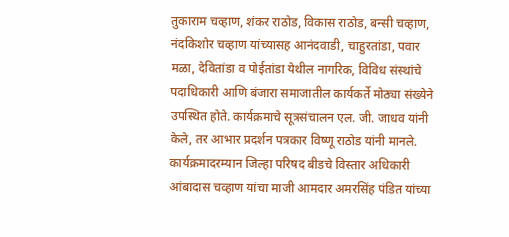तुकाराम चव्हाण, शंकर राठोड, विकास राठोड, बन्सी चव्हाण, नंदकिशोर चव्हाण यांच्यासह आनंदवाडी, चाहुरतांडा, पवार मळा, देवितांडा व पोईतांडा येथील नागरिक, विविध संस्थांचे पदाधिकारी आणि बंजारा समाजातील कार्यकर्ते मोठ्या संख्येने उपस्थित होते. कार्यक्रमाचे सूत्रसंचालन एल. जी. जाधव यांनी केले, तर आभार प्रदर्शन पत्रकार विष्णू राठोड यांनी मानले.
कार्यक्रमादरम्यान जिल्हा परिषद बीडचे विस्तार अधिकारी आंबादास चव्हाण यांचा माजी आमदार अमरसिंह पंडित यांच्या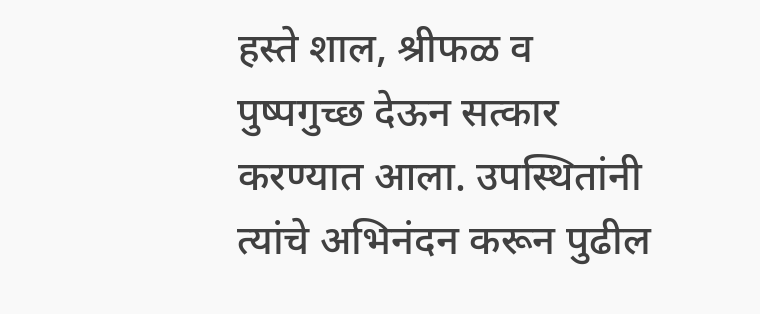हस्ते शाल, श्रीफळ व पुष्पगुच्छ देऊन सत्कार करण्यात आला. उपस्थितांनी त्यांचे अभिनंदन करून पुढील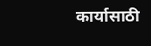कार्यासाठी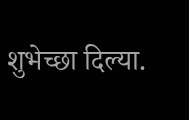शुभेच्छा दिल्या.